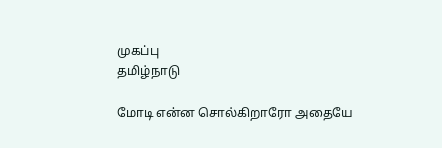முகப்பு
தமிழ்நாடு

மோடி என்ன சொல்கிறாரோ அதையே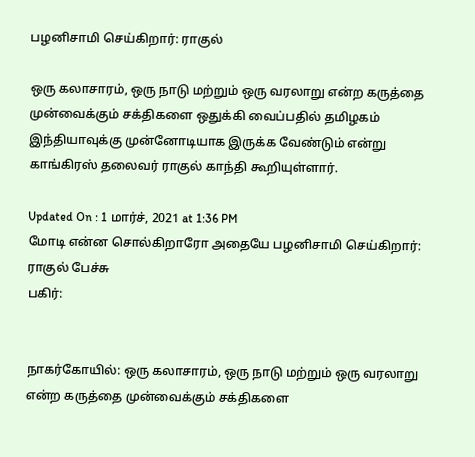பழனிசாமி செய்கிறார்: ராகுல்

ஒரு கலாசாரம், ஒரு நாடு மற்றும் ஒரு வரலாறு என்ற கருத்தை முன்வைக்கும் சக்திகளை ஒதுக்கி வைப்பதில் தமிழகம் இந்தியாவுக்கு முன்னோடியாக இருக்க வேண்டும் என்று காங்கிரஸ் தலைவர் ராகுல் காந்தி கூறியுள்ளார்.

Updated On : 1 மார்ச், 2021 at 1:36 PM
மோடி என்ன சொல்கிறாரோ அதையே பழனிசாமி செய்கிறார்: ராகுல் பேச்சு
பகிர்:


நாகர்கோயில்: ஒரு கலாசாரம், ஒரு நாடு மற்றும் ஒரு வரலாறு என்ற கருத்தை முன்வைக்கும் சக்திகளை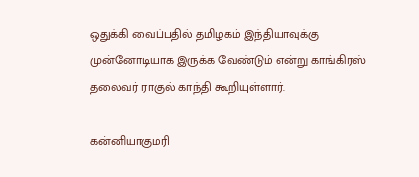ஒதுக்கி வைப்பதில் தமிழகம் இந்தியாவுக்கு முன்னோடியாக இருக்க வேண்டும் என்று காங்கிரஸ் தலைவர் ராகுல் காந்தி கூறியுள்ளார்.

கன்னியாகுமரி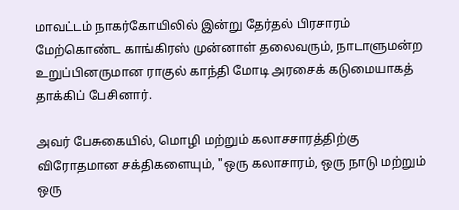மாவட்டம் நாகர்கோயிலில் இன்று தேர்தல் பிரசாரம் மேற்கொண்ட காங்கிரஸ் முன்னாள் தலைவரும், நாடாளுமன்ற உறுப்பினருமான ராகுல் காந்தி மோடி அரசைக் கடுமையாகத் தாக்கிப் பேசினார்.

அவர் பேசுகையில், மொழி மற்றும் கலாசசாரத்திற்கு விரோதமான சக்திகளையும், "ஒரு கலாசாரம், ஒரு நாடு மற்றும் ஒரு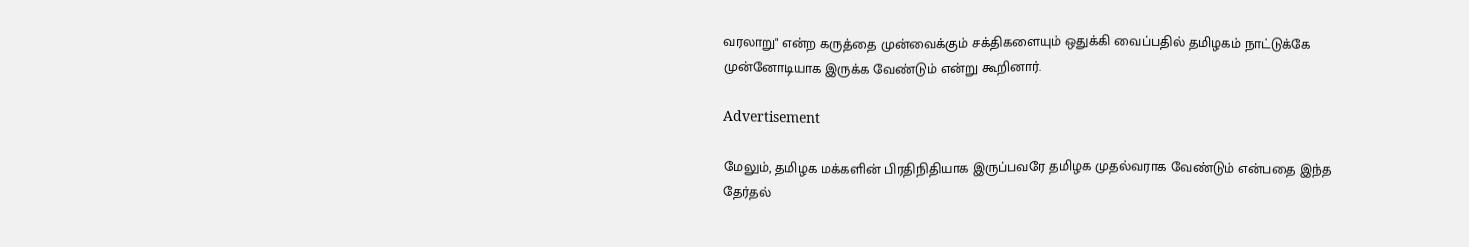வரலாறு" என்ற கருத்தை முன்வைக்கும் சக்திகளையும் ஒதுக்கி வைப்பதில் தமிழகம் நாட்டுக்கே முன்னோடியாக இருக்க வேண்டும் என்று கூறினார்.

Advertisement

மேலும், தமிழக மக்களின் பிரதிநிதியாக இருப்பவரே தமிழக முதல்வராக வேண்டும் என்பதை இந்த தேர்தல்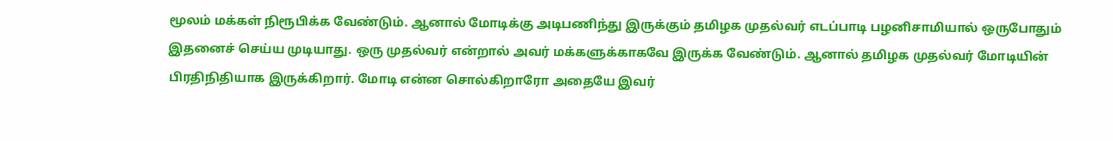மூலம் மக்கள் நிரூபிக்க வேண்டும். ஆனால் மோடிக்கு அடிபணிந்து இருக்கும் தமிழக முதல்வர் எடப்பாடி பழனிசாமியால் ஒருபோதும் இதனைச் செய்ய முடியாது. ஒரு முதல்வர் என்றால் அவர் மக்களுக்காகவே இருக்க வேண்டும். ஆனால் தமிழக முதல்வர் மோடியின் பிரதிநிதியாக இருக்கிறார். மோடி என்ன சொல்கிறாரோ அதையே இவர்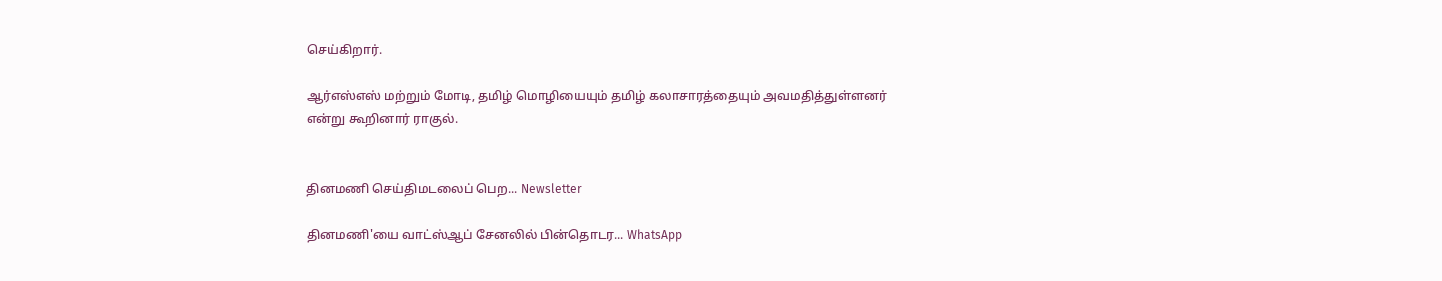செய்கிறார்.

ஆர்எஸ்எஸ் மற்றும் மோடி, தமிழ் மொழியையும் தமிழ் கலாசாரத்தையும் அவமதித்துள்ளனர் என்று கூறினார் ராகுல்.


தினமணி செய்திமடலைப் பெற... Newsletter

தினமணி'யை வாட்ஸ்ஆப் சேனலில் பின்தொடர... WhatsApp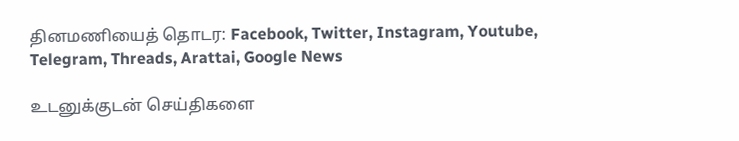தினமணியைத் தொடர: Facebook, Twitter, Instagram, Youtube, Telegram, Threads, Arattai, Google News

உடனுக்குடன் செய்திகளை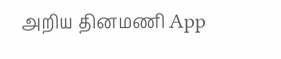அறிய தினமணி App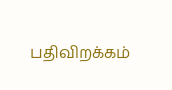பதிவிறக்கம்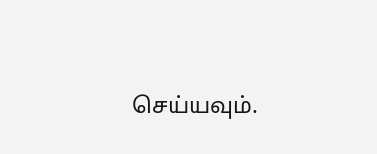செய்யவும்.